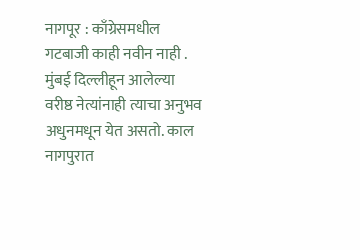नागपूर : काँग्रेसमधील गटबाजी काही नवीन नाही . मुंबई दिल्लीहून आलेल्या वरीष्ठ नेत्यांनाही त्याचा अनुभव अधुनमधून येत असतो. काल नागपुरात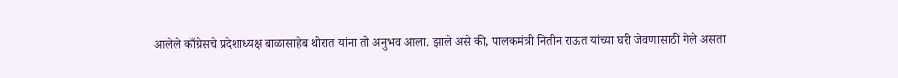आलेले काँग्रेसचे प्रदेशाध्यक्ष बाळासाहेब थोरात यांना तो अनुभव आला. झाले असे की, पालकमंत्री नितीन राऊत यांच्या घरी जेवणासाठी गेले असता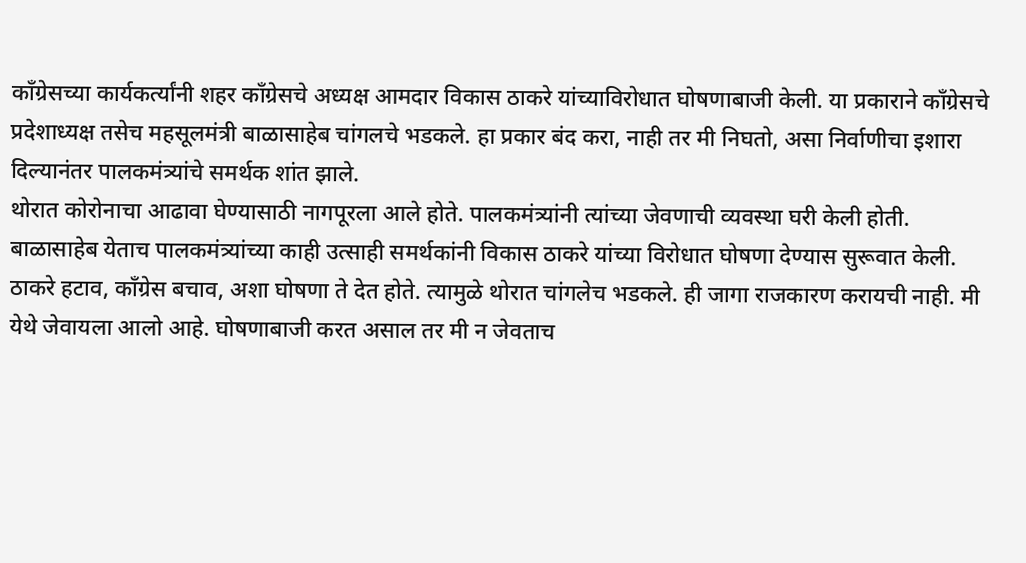काँग्रेसच्या कार्यकर्त्यांनी शहर काँग्रेसचे अध्यक्ष आमदार विकास ठाकरे यांच्याविरोधात घोषणाबाजी केली. या प्रकाराने काँग्रेसचे प्रदेशाध्यक्ष तसेच महसूलमंत्री बाळासाहेब चांगलचे भडकले. हा प्रकार बंद करा, नाही तर मी निघतो, असा निर्वाणीचा इशारा दिल्यानंतर पालकमंत्र्यांचे समर्थक शांत झाले.
थोरात कोरोनाचा आढावा घेण्यासाठी नागपूरला आले होते. पालकमंत्र्यांनी त्यांच्या जेवणाची व्यवस्था घरी केली होती. बाळासाहेब येताच पालकमंत्र्यांच्या काही उत्साही समर्थकांनी विकास ठाकरे यांच्या विरोधात घोषणा देण्यास सुरूवात केली. ठाकरे हटाव, काँग्रेस बचाव, अशा घोषणा ते देत होते. त्यामुळे थोरात चांगलेच भडकले. ही जागा राजकारण करायची नाही. मी येथे जेवायला आलो आहे. घोषणाबाजी करत असाल तर मी न जेवताच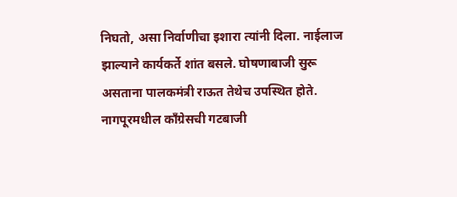निघतो, असा निर्वाणीचा इशारा त्यांनी दिला. नाईलाज झाल्याने कार्यकर्ते शांत बसले. घोषणाबाजी सुरू असताना पालकमंत्री राऊत तेथेच उपस्थित होते.
नागपूरमधील काँग्रेसची गटबाजी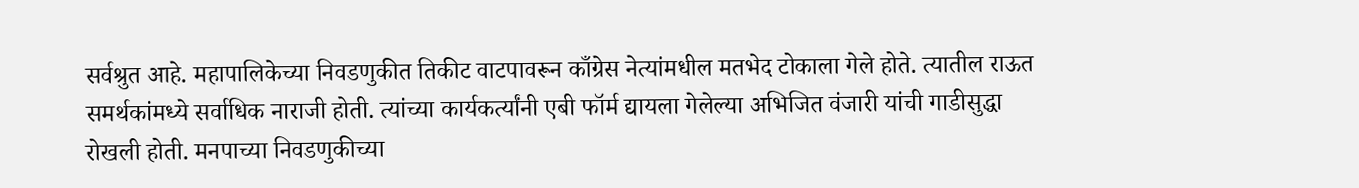सर्वश्रुत आहे. महापालिकेच्या निवडणुकीत तिकीट वाटपावरून काँग्रेस नेत्यांमधील मतभेद टोकाला गेले होते. त्यातील राऊत समर्थकांमध्ये सर्वाधिक नाराजी होती. त्यांच्या कार्यकर्त्यांनी एबी फॉर्म द्यायला गेलेल्या अभिजित वंजारी यांची गाडीसुद्धा रोखली होती. मनपाच्या निवडणुकीच्या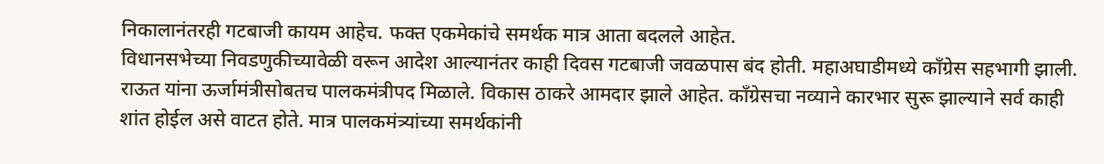निकालानंतरही गटबाजी कायम आहेच. फक्त एकमेकांचे समर्थक मात्र आता बदलले आहेत.
विधानसभेच्या निवडणुकीच्यावेळी वरून आदेश आल्यानंतर काही दिवस गटबाजी जवळपास बंद होती. महाअघाडीमध्ये काँग्रेस सहभागी झाली. राऊत यांना ऊर्जामंत्रीसोबतच पालकमंत्रीपद मिळाले. विकास ठाकरे आमदार झाले आहेत. काँग्रेसचा नव्याने कारभार सुरू झाल्याने सर्व काही शांत होईल असे वाटत होते. मात्र पालकमंत्र्यांच्या समर्थकांनी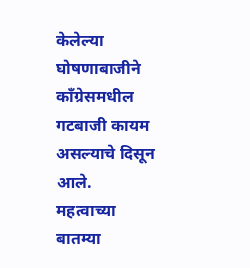केलेल्या घोषणाबाजीने काँग्रेसमधील गटबाजी कायम असल्याचे दिसून आले.
महत्वाच्या बातम्या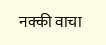नक्की वाचा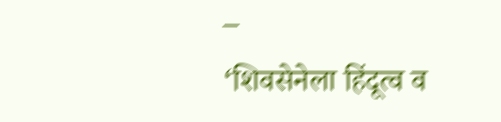–
‘शिवसेनेला हिंदूत्व व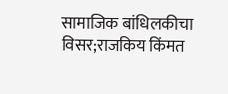सामाजिक बांधिलकीचा विसर;राजकिय किंमत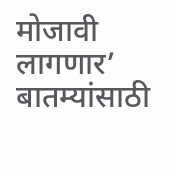मोजावी लागणार’
बातम्यांसाठी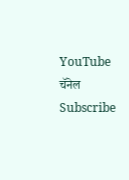YouTube चॅनेल Subscribe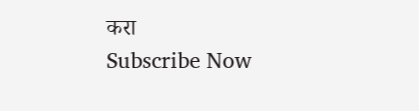करा
Subscribe Now